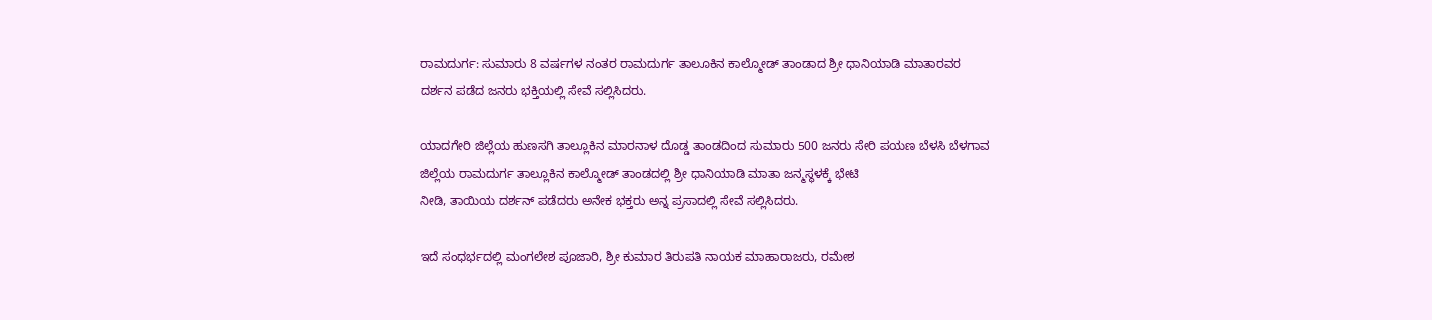ರಾಮದುರ್ಗ: ಸುಮಾರು 8 ವರ್ಷಗಳ ನಂತರ ರಾಮದುರ್ಗ ತಾಲೂಕಿನ ಕಾಲ್ಮೋಡ್ ತಾಂಡಾದ ಶ್ರೀ ಧಾನಿಯಾಡಿ ಮಾತಾರವರ ದರ್ಶನ ಪಡೆದ ಜನರು ಭಕ್ತಿಯಲ್ಲಿ ಸೇವೆ ಸಲ್ಲಿಸಿದರು.

ಯಾದಗೇರಿ ಜಿಲ್ಲೆಯ ಹುಣಸಗಿ ತಾಲ್ಲೂಕಿನ ಮಾರನಾಳ ದೊಡ್ಡ ತಾಂಡದಿಂದ ಸುಮಾರು 500 ಜನರು ಸೇರಿ ಪಯಣ ಬೆಳಸಿ ಬೆಳಗಾವ ಜಿಲ್ಲೆಯ ರಾಮದುರ್ಗ ತಾಲ್ಲೂಕಿನ ಕಾಲ್ಮೋಡ್ ತಾಂಡದಲ್ಲಿ ಶ್ರೀ ಧಾನಿಯಾಡಿ ಮಾತಾ ಜನ್ಮಸ್ಥಳಕ್ಕೆ ಭೇಟಿ
ನೀಡಿ, ತಾಯಿಯ ದರ್ಶನ್ ಪಡೆದರು ಅನೇಕ ಭಕ್ತರು ಅನ್ನ ಪ್ರಸಾದಲ್ಲಿ ಸೇವೆ ಸಲ್ಲಿಸಿದರು.

ಇದೆ ಸಂಧರ್ಭದಲ್ಲಿ ಮಂಗಲೇಶ ಪೂಜಾರಿ, ಶ್ರೀ ಕುಮಾರ ತಿರುಪತಿ ನಾಯಕ ಮಾಹಾರಾಜರು, ರಮೇಶ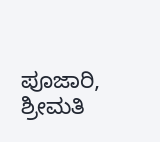ಪೂಜಾರಿ, ಶ್ರೀಮತಿ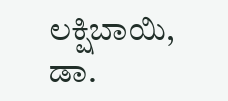ಲಕ್ಷಿಬಾಯಿ, ಡಾ.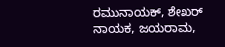ರಮುನಾಯಕ್, ಶೇಖರ್ ನಾಯಕ, ಜಯರಾಮ,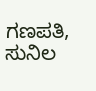ಗಣಪತಿ, ಸುನಿಲ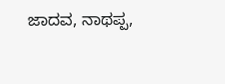ಜಾದವ, ನಾಥಪ್ಪ,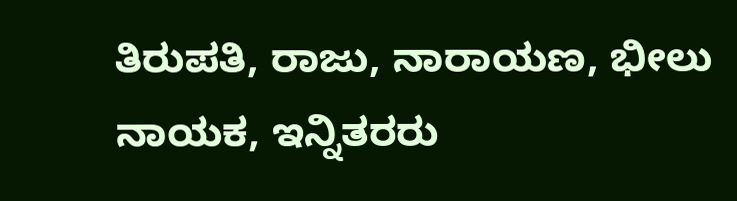ತಿರುಪತಿ, ರಾಜು, ನಾರಾಯಣ, ಭೀಲು ನಾಯಕ, ಇನ್ನಿತರರು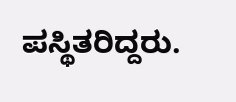ಪಸ್ಥಿತರಿದ್ದರು.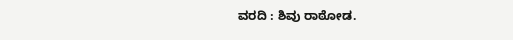ವರದಿ : ಶಿವು ರಾಠೋಡ.